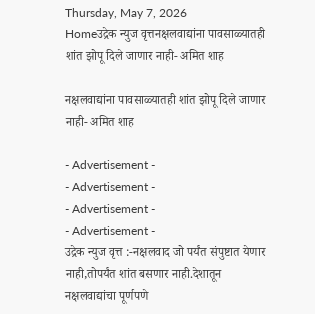Thursday, May 7, 2026
Homeउद्रेक न्युज वृत्तनक्षलवाद्यांना पावसाळ्यातही शांत झोपू दिले जाणार नाही- अमित शाह

नक्षलवाद्यांना पावसाळ्यातही शांत झोपू दिले जाणार नाही- अमित शाह

- Advertisement -
- Advertisement -
- Advertisement -
- Advertisement -
उद्रेक न्युज वृत्त :-नक्षलवाद जो पर्यंत संपुष्टात येणार नाही,तोपर्यंत शांत बसणार नाही.देशातून नक्षलवाद्यांचा पूर्णपणे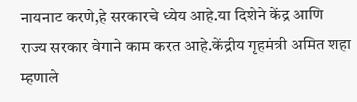नायनाट करणे,हे सरकारचे ध्येय आहे.या दिशेने केंद्र आणि राज्य सरकार वेगाने काम करत आहे.केंद्रीय गृहमंत्री अमित शहा म्हणाले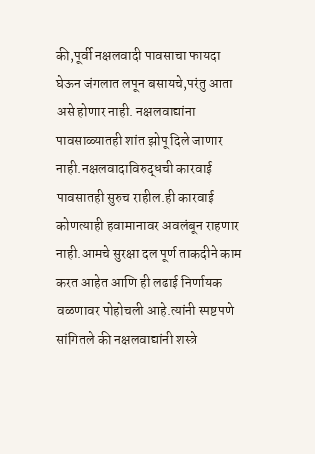की,पूर्वी नक्षलवादी पावसाचा फायदा घेऊन जंगलात लपून बसायचे,परंतु आता असे होणार नाही. नक्षलवाद्यांना पावसाळ्यातही शांत झोपू दिले जाणार नाही.नक्षलवादाविरुद्धची कारवाई पावसातही सुरुच राहील.ही कारवाई कोणत्याही हवामानावर अवलंबून राहणार नाही.आमचे सुरक्षा दल पूर्ण ताकदीने काम करत आहेत आणि ही लढाई निर्णायक वळणावर पोहोचली आहे.त्यांनी स्पष्टपणे सांगितले की नक्षलवाद्यांनी शस्त्रे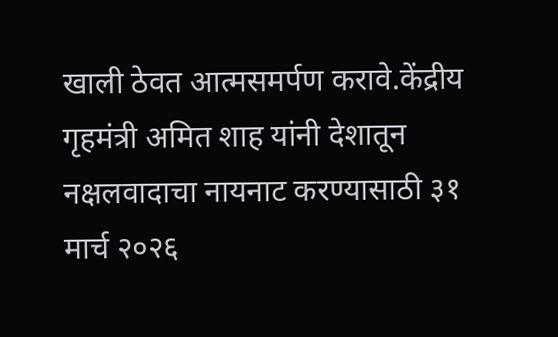खाली ठेवत आत्मसमर्पण करावे.केंद्रीय गृहमंत्री अमित शाह यांनी देशातून नक्षलवादाचा नायनाट करण्यासाठी ३१ मार्च २०२६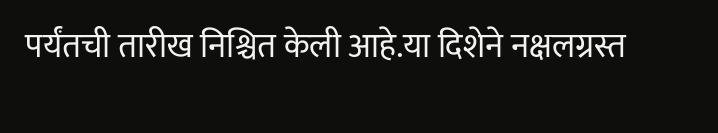पर्यंतची तारीख निश्चित केली आहे.या दिशेने नक्षलग्रस्त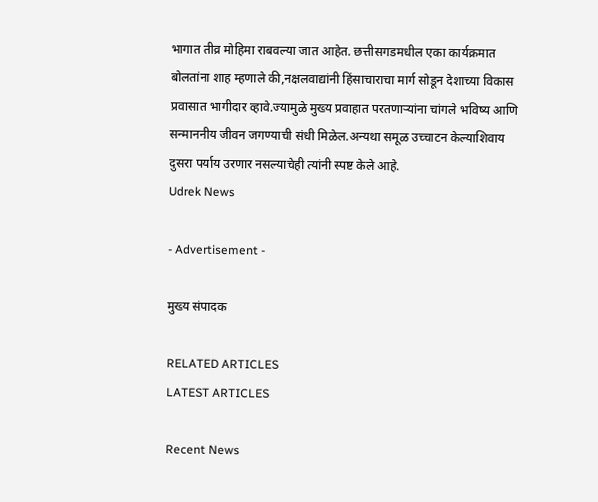भागात तीव्र मोहिमा राबवल्या जात आहेत. छत्तीसगडमधील एका कार्यक्रमात बोलतांना शाह म्हणाले की,नक्षलवाद्यांनी हिंसाचाराचा मार्ग सोडून देशाच्या विकास प्रवासात भागीदार व्हावे.ज्यामुळे मुख्य प्रवाहात परतणाऱ्यांना चांगले भविष्य आणि सन्माननीय जीवन जगण्याची संधी मिळेल.अन्यथा समूळ उच्चाटन केल्याशिवाय दुसरा पर्याय उरणार नसल्याचेही त्यांनी स्पष्ट केले आहे.
Udrek News

- Advertisement -

मुख्य संपादक

RELATED ARTICLES
LATEST ARTICLES

Recent News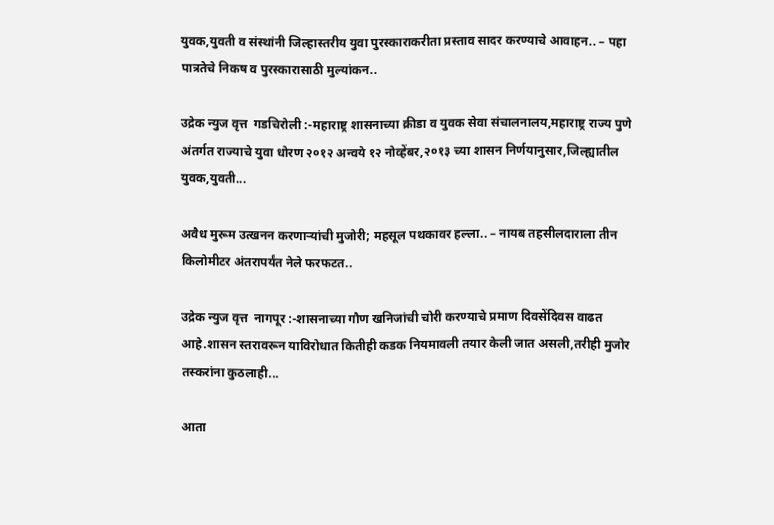युवक,युवती व संस्थांनी जिल्हास्तरीय युवा पुरस्काराकरीता प्रस्ताव सादर करण्याचे आवाहन.. – पहा पात्रतेचे निकष व पुरस्कारासाठी मुल्यांकन..

उद्रेक न्युज वृत्त  गडचिरोली :-महाराष्ट्र शासनाच्या क्रीडा व युवक सेवा संचालनालय,महाराष्ट्र राज्य पुणे अंतर्गत राज्याचे युवा धोरण २०१२ अन्वये १२ नोव्हेंबर,२०१३ च्या शासन निर्णयानुसार,जिल्ह्यातील युवक,युवती...

अवैध मुरूम उत्खनन करणाऱ्यांची मुजोरी; महसूल पथकावर हल्ला.. – नायब तहसीलदाराला तीन किलोमीटर अंतरापर्यंत नेले फरफटत..

उद्रेक न्युज वृत्त  नागपूर :-शासनाच्या गौण खनिजांची चोरी करण्याचे प्रमाण दिवसेंदिवस वाढत आहे.शासन स्तरावरून याविरोधात कितीही कडक नियमावली तयार केली जात असली,तरीही मुजोर तस्करांना कुठलाही...

आता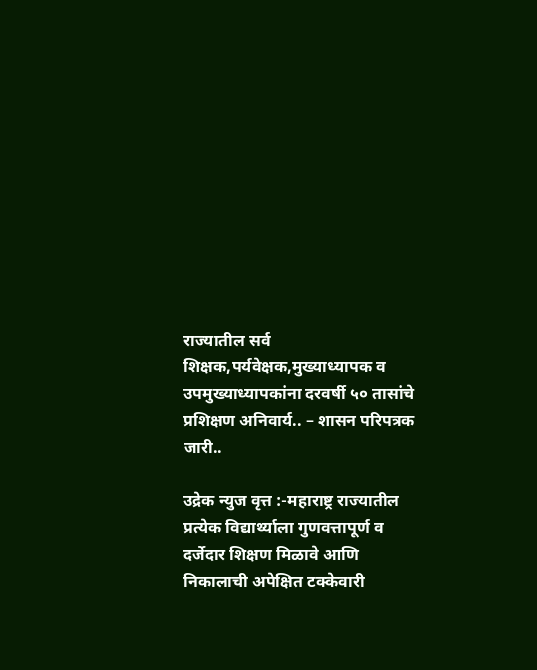राज्यातील सर्व शिक्षक,पर्यवेक्षक,मुख्याध्यापक व उपमुख्याध्यापकांना दरवर्षी ५० तासांचे प्रशिक्षण अनिवार्य.. – शासन परिपत्रक जारी..

उद्रेक न्युज वृत्त :-महाराष्ट्र राज्यातील प्रत्येक विद्यार्थ्याला गुणवत्तापूर्ण व दर्जेदार शिक्षण मिळावे आणि निकालाची अपेक्षित टक्केवारी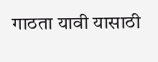गाठता यावी यासाठी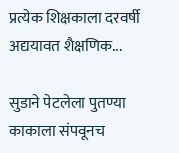प्रत्येक शिक्षकाला दरवर्षी अद्ययावत शैक्षणिक...

सुडाने पेटलेला पुतण्या काकाला संपवूनच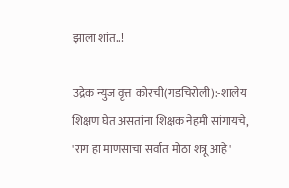झाला शांत..!

उद्रेक न्युज वृत्त  कोरची(गडचिरोली):-शालेय शिक्षण घेत असतांना शिक्षक नेहमी सांगायचे, 'राग हा माणसाचा सर्वात मोठा शत्रू आहे'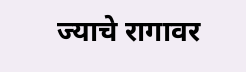ज्याचे रागावर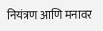नियंत्रण आणि मनावर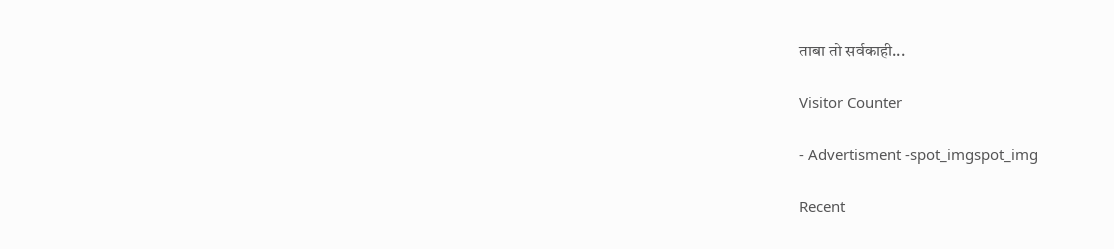ताबा तो सर्वकाही...

Visitor Counter

- Advertisment -spot_imgspot_img

Recent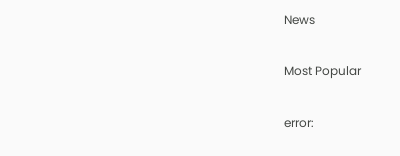News

Most Popular

error: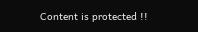Content is protected !!